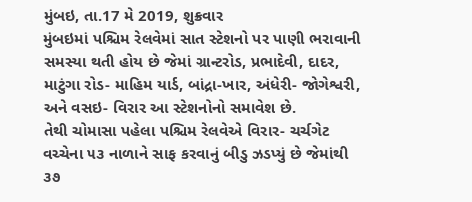મુંબઇ, તા.17 મે 2019, શુક્રવાર
મુંબઇમાં પશ્ચિમ રેલવેમાં સાત સ્ટેશનો પર પાણી ભરાવાની સમસ્યા થતી હોય છે જેમાં ગ્રાન્ટરોડ, પ્રભાદેવી, દાદર, માટુંગા રોડ- માહિમ યાર્ડ, બાંદ્રા-ખાર, અંધેરી- જોગેશ્વરી, અને વસઇ- વિરાર આ સ્ટેશનોનો સમાવેશ છે.
તેથી ચોમાસા પહેલા પશ્ચિમ રેલવેએ વિરાર- ચર્ચગેટ વચ્ચેના ૫૩ નાળાને સાફ કરવાનું બીડુ ઝડપ્યું છે જેમાંથી ૩૭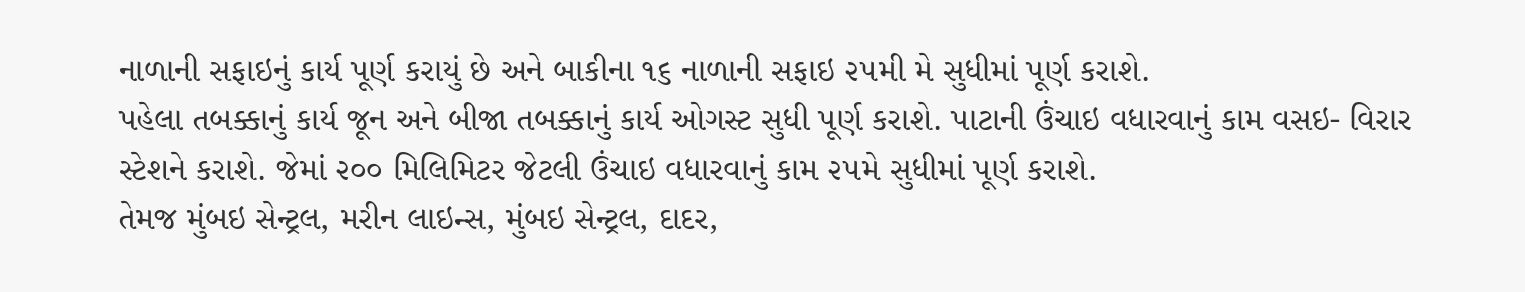નાળાની સફાઇનું કાર્ય પૂર્ણ કરાયું છે અને બાકીના ૧૬ નાળાની સફાઇ ૨૫મી મે સુધીમાં પૂર્ણ કરાશે.
પહેલા તબક્કાનું કાર્ય જૂન અને બીજા તબક્કાનું કાર્ય ઓગસ્ટ સુધી પૂર્ણ કરાશે. પાટાની ઉંચાઇ વધારવાનું કામ વસઇ- વિરાર સ્ટેશને કરાશે. જેમાં ૨૦૦ મિલિમિટર જેટલી ઉંચાઇ વધારવાનું કામ ૨૫મે સુધીમાં પૂર્ણ કરાશે.
તેમજ મુંબઇ સેન્ટ્રલ, મરીન લાઇન્સ, મુંબઇ સેન્ટ્રલ, દાદર,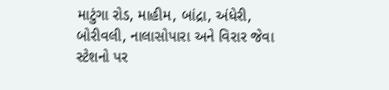માટુંગા રોડ, માહીમ, બાંદ્રા, અંધેરી, બોરીવલી, નાલાસોપારા અને વિરાર જેવા સ્ટેશનો પર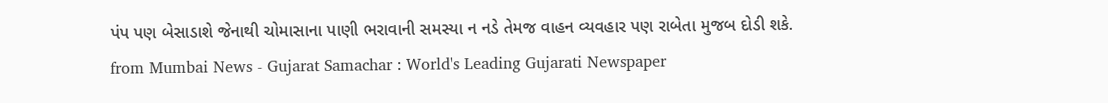પંપ પણ બેસાડાશે જેનાથી ચોમાસાના પાણી ભરાવાની સમસ્યા ન નડે તેમજ વાહન વ્યવહાર પણ રાબેતા મુજબ દોડી શકે.
from Mumbai News - Gujarat Samachar : World's Leading Gujarati Newspaper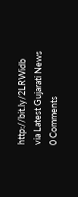http://bit.ly/2LRWidb
via Latest Gujarati News
0 Comments